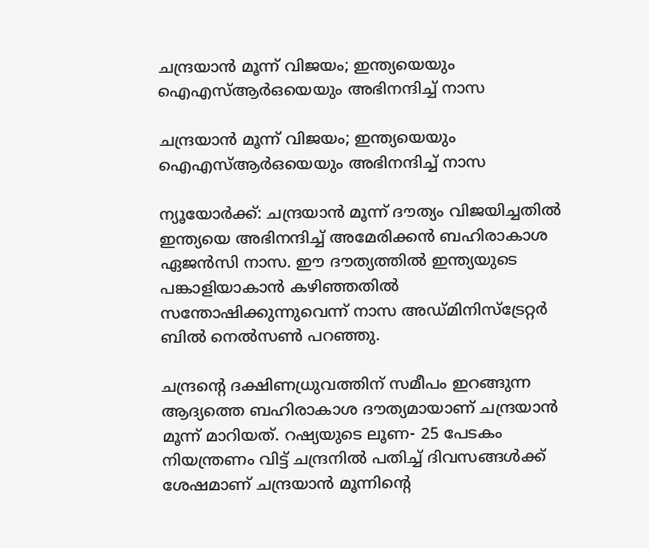ചന്ദ്രയാന്‍ മൂന്ന് വിജയം; ഇന്ത്യയെയും ഐഎസ്ആര്‍ഒയെയും അഭിനന്ദിച്ച് നാസ

ചന്ദ്രയാന്‍ മൂന്ന് വിജയം; ഇന്ത്യയെയും ഐഎസ്ആര്‍ഒയെയും അഭിനന്ദിച്ച് നാസ

ന്യൂയോര്‍ക്ക്: ചന്ദ്രയാന്‍ മൂന്ന് ദൗത്യം വിജയിച്ചതില്‍ ഇന്ത്യയെ അഭിനന്ദിച്ച് അമേരിക്കന്‍ ബഹിരാകാശ ഏജന്‍സി നാസ. ഈ ദൗത്യത്തില്‍ ഇന്ത്യയുടെ പങ്കാളിയാകാന്‍ കഴിഞ്ഞതില്‍ സന്തോഷിക്കുന്നുവെന്ന് നാസ അഡ്മിനിസ്‌ട്രേറ്റര്‍ ബില്‍ നെല്‍സണ്‍ പറഞ്ഞു.

ചന്ദ്രന്റെ ദക്ഷിണധ്രുവത്തിന് സമീപം ഇറങ്ങുന്ന ആദ്യത്തെ ബഹിരാകാശ ദൗത്യമായാണ് ചന്ദ്രയാന്‍ മൂന്ന് മാറിയത്. റഷ്യയുടെ ലൂണ- 25 പേടകം നിയന്ത്രണം വിട്ട് ചന്ദ്രനില്‍ പതിച്ച് ദിവസങ്ങള്‍ക്ക് ശേഷമാണ് ചന്ദ്രയാന്‍ മൂന്നിന്റെ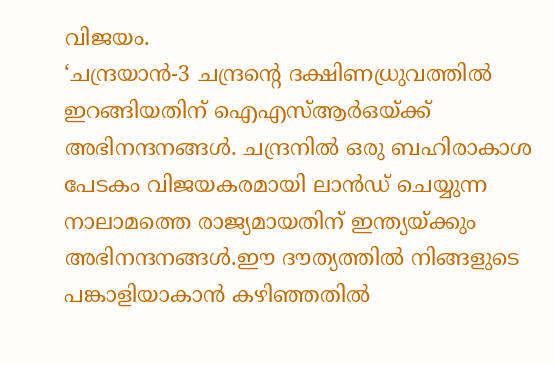വിജയം.
‘ചന്ദ്രയാന്‍-3 ചന്ദ്രന്റെ ദക്ഷിണധ്രുവത്തില്‍ ഇറങ്ങിയതിന് ഐഎസ്ആര്‍ഒയ്ക്ക് അഭിനന്ദനങ്ങള്‍. ചന്ദ്രനില്‍ ഒരു ബഹിരാകാശ പേടകം വിജയകരമായി ലാന്‍ഡ് ചെയ്യുന്ന നാലാമത്തെ രാജ്യമായതിന് ഇന്ത്യയ്ക്കും അഭിനന്ദനങ്ങള്‍.ഈ ദൗത്യത്തില്‍ നിങ്ങളുടെ പങ്കാളിയാകാന്‍ കഴിഞ്ഞതില്‍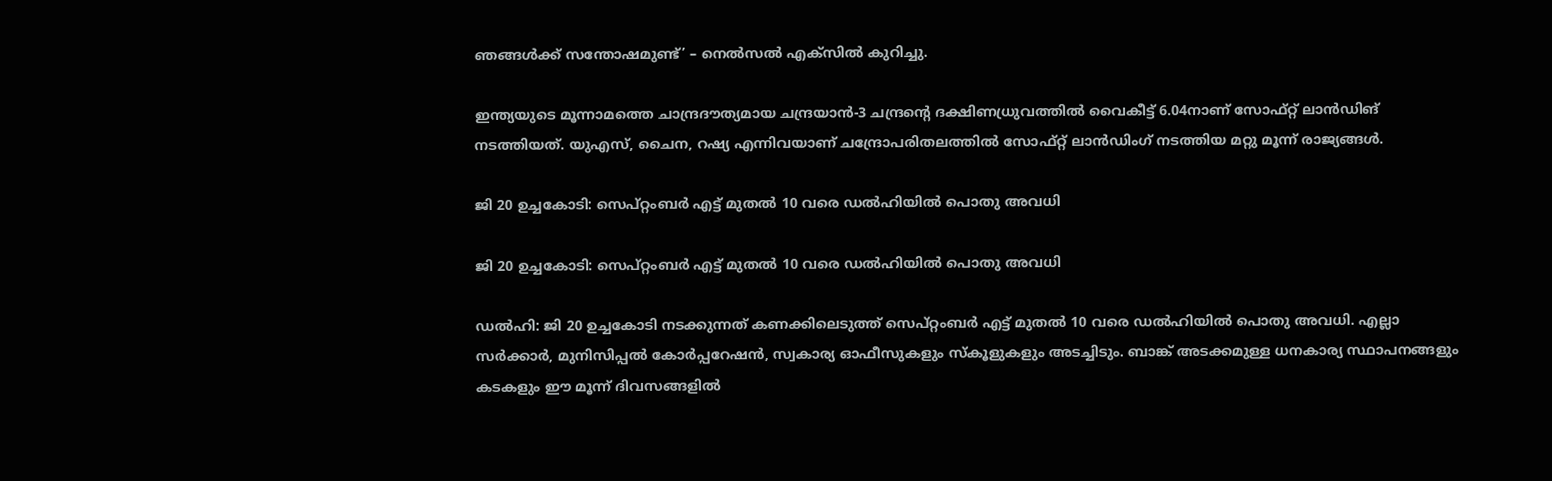ഞങ്ങള്‍ക്ക് സന്തോഷമുണ്ട്’ – നെല്‍സല്‍ എക്‌സില്‍ കുറിച്ചു.

ഇന്ത്യയുടെ മൂന്നാമത്തെ ചാന്ദ്രദൗത്യമായ ചന്ദ്രയാന്‍-3 ചന്ദ്രന്റെ ദക്ഷിണധ്രുവത്തില്‍ വൈകീട്ട് 6.04നാണ് സോഫ്റ്റ് ലാന്‍ഡിങ് നടത്തിയത്. യുഎസ്, ചൈന, റഷ്യ എന്നിവയാണ് ചന്ദ്രോപരിതലത്തില്‍ സോഫ്റ്റ് ലാന്‍ഡിംഗ് നടത്തിയ മറ്റു മൂന്ന് രാജ്യങ്ങള്‍.

ജി 20 ഉച്ചകോടി: സെപ്റ്റംബര്‍ എട്ട് മുതല്‍ 10 വരെ ഡല്‍ഹിയില്‍ പൊതു അവധി

ജി 20 ഉച്ചകോടി: സെപ്റ്റംബര്‍ എട്ട് മുതല്‍ 10 വരെ ഡല്‍ഹിയില്‍ പൊതു അവധി

ഡല്‍ഹി: ജി 20 ഉച്ചകോടി നടക്കുന്നത് കണക്കിലെടുത്ത് സെപ്റ്റംബര്‍ എട്ട് മുതല്‍ 10 വരെ ഡല്‍ഹിയില്‍ പൊതു അവധി. എല്ലാ സര്‍ക്കാര്‍, മുനിസിപ്പല്‍ കോര്‍പ്പറേഷന്‍, സ്വകാര്യ ഓഫീസുകളും സ്‌കൂളുകളും അടച്ചിടും. ബാങ്ക് അടക്കമുള്ള ധനകാര്യ സ്ഥാപനങ്ങളും കടകളും ഈ മൂന്ന് ദിവസങ്ങളില്‍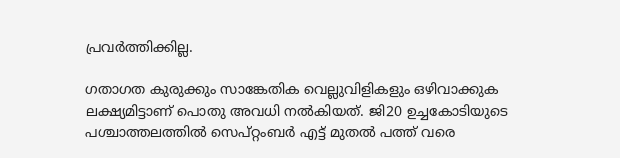പ്രവർത്തിക്കില്ല.

ഗതാഗത കുരുക്കും സാങ്കേതിക വെല്ലുവിളികളും ഒഴിവാക്കുക ലക്ഷ്യമിട്ടാണ് പൊതു അവധി നല്‍കിയത്. ജി20 ഉച്ചകോടിയുടെ പശ്ചാത്തലത്തില്‍ സെപ്റ്റംബര്‍ എട്ട് മുതല്‍ പത്ത് വരെ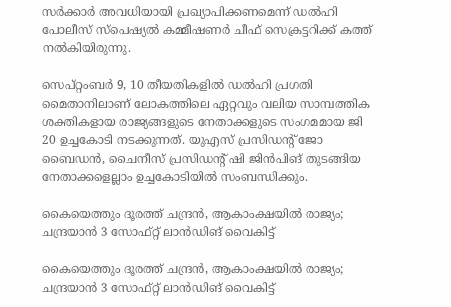സര്‍ക്കാര്‍ അവധിയായി പ്രഖ്യാപിക്കണമെന്ന് ഡല്‍ഹി പോലീസ് സ്‌പെഷ്യല്‍ കമ്മീഷണര്‍ ചീഫ് സെക്രട്ടറിക്ക് കത്ത് നല്‍കിയിരുന്നു.

സെപ്റ്റംബര്‍ 9, 10 തീയതികളില്‍ ഡല്‍ഹി പ്രഗതി മൈതാനിലാണ് ലോകത്തിലെ ഏറ്റവും വലിയ സാമ്പത്തിക ശക്തികളായ രാജ്യങ്ങളുടെ നേതാക്കളുടെ സംഗമമായ ജി 20 ഉച്ചകോടി നടക്കുന്നത്. യുഎസ് പ്രസിഡന്റ് ജോ ബൈഡന്‍, ചൈനീസ് പ്രസിഡന്റ് ഷി ജിന്‍പിങ് തുടങ്ങിയ നേതാക്കളെല്ലാം ഉച്ചകോടിയിൽ സംബന്ധിക്കും.

കൈയെത്തും ദൂരത്ത് ചന്ദ്രൻ, ആകാംക്ഷയിൽ രാജ്യം; ചന്ദ്രയാൻ 3 സോഫ്റ്റ് ലാൻഡിങ് വൈകിട്ട്

കൈയെത്തും ദൂരത്ത് ചന്ദ്രൻ, ആകാംക്ഷയിൽ രാജ്യം; ചന്ദ്രയാൻ 3 സോഫ്റ്റ് ലാൻഡിങ് വൈകിട്ട്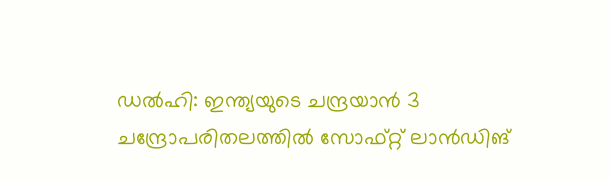ഡൽഹി: ഇന്ത്യയുടെ ചന്ദ്രയാൻ 3 ചന്ദ്രോപരിതലത്തിൽ സോഫ്റ്റ് ലാൻഡിങ്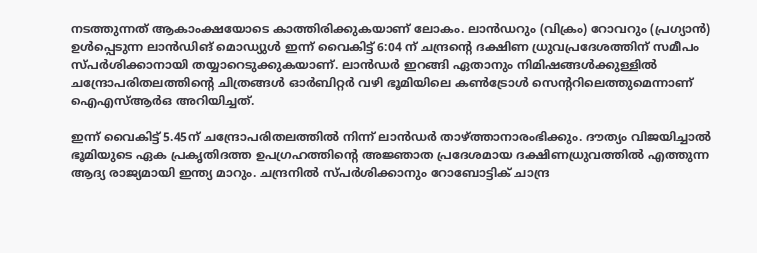നടത്തുന്നത് ആകാംക്ഷയോടെ കാത്തിരിക്കുകയാണ് ലോകം. ലാൻഡറും (വിക്രം) റോവറും (പ്രഗ്യാൻ) ഉൾപ്പെടുന്ന ലാൻഡിങ് മൊഡ്യുൾ ഇന്ന് വൈകിട്ട് 6:04 ന് ചന്ദ്രന്റെ ദക്ഷിണ ധ്രുവപ്രദേശത്തിന് സമീപം സ്പർശിക്കാനായി തയ്യാറെടുക്കുകയാണ്. ലാൻ‍ഡർ ഇറങ്ങി ഏതാനും നിമിഷങ്ങൾക്കുള്ളിൽ ചന്ദ്രോപരിതലത്തിന്റെ ചിത്രങ്ങൾ ഓർബിറ്റർ വഴി ഭൂമിയിലെ കൺട്രോൾ സെന്ററിലെത്തുമെന്നാണ് ഐഎസ്ആർഒ അറിയിച്ചത്.

ഇന്ന് വൈകിട്ട് 5.45ന് ചന്ദ്രോപരിതലത്തിൽ നിന്ന് ലാൻഡർ താഴ്ത്താനാരംഭിക്കും. ദൗത്യം വിജയിച്ചാൽ ഭൂമിയുടെ ഏക പ്രകൃതിദത്ത ഉപഗ്രഹത്തിന്റെ അജ്ഞാത പ്രദേശമായ ദക്ഷിണധ്രുവത്തിൽ എത്തുന്ന ആദ്യ രാജ്യമായി ഇന്ത്യ മാറും. ചന്ദ്രനിൽ സ്പർശിക്കാനും റോബോട്ടിക് ചാന്ദ്ര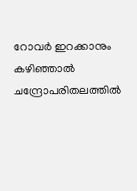റോവർ ഇറക്കാനും കഴിഞ്ഞാൽ ചന്ദ്രോപരിതലത്തിൽ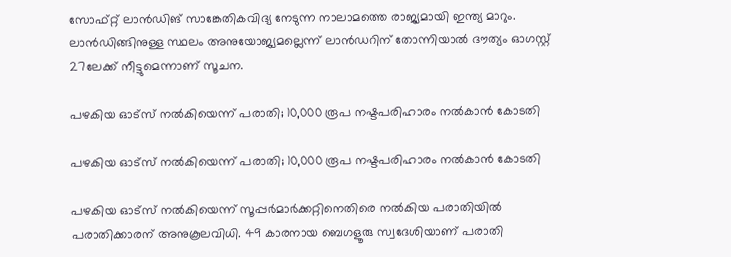സോഫ്റ്റ് ലാൻഡിങ് സാങ്കേതികവിദ്യ നേടുന്ന നാലാമത്തെ രാജ്യമായി ഇന്ത്യ മാറും. ലാൻഡിങ്ങിനുള്ള സ്ഥലം അനുയോജ്യമല്ലെന്ന് ലാൻഡറിന് തോന്നിയാൽ ദൗത്യം ഓഗസ്റ്റ് 27ലേക്ക് നീട്ടുമെന്നാണ് സൂചന.

പഴകിയ ഓട്സ് നൽകിയെന്ന് പരാതി; 10,000 രൂപ നഷ്ടപരിഹാരം നൽകാൻ കോടതി

പഴകിയ ഓട്സ് നൽകിയെന്ന് പരാതി; 10,000 രൂപ നഷ്ടപരിഹാരം നൽകാൻ കോടതി

പഴകിയ ഓട്സ് നൽകിയെന്ന് സൂപ്പർമാർക്കറ്റിനെതിരെ നൽകിയ പരാതിയിൽ പരാതിക്കാരന് അനുകൂലവിധി. 49 കാരനായ ബെഗളൂരു സ്വദേശിയാണ് പരാതി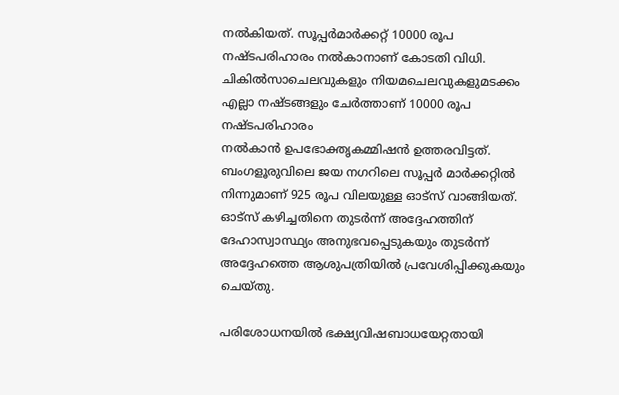നൽകിയത്. സൂപ്പർമാർക്കറ്റ് 10000 രൂപ നഷ്ടപരിഹാരം നൽകാനാണ് കോടതി വിധി. ചികിൽസാചെലവുകളും നിയമചെലവുകളുമടക്കം എല്ലാ നഷ്ടങ്ങളും ചേർത്താണ് 10000 രൂപ നഷ്ടപരിഹാരം
നൽകാൻ ഉപഭോക്തൃകമ്മിഷൻ ഉത്തരവിട്ടത്. ബംഗളൂരുവിലെ ജയ നഗറിലെ സൂപ്പർ മാർക്കറ്റിൽ നിന്നുമാണ് 925 രൂപ വിലയുള്ള ഓട്‌സ് വാങ്ങിയത്. ഓട്സ് കഴിച്ചതിനെ തുടർന്ന് അദ്ദേഹത്തിന് ദേഹാസ്വാസ്ഥ്യം അനുഭവപ്പെടുകയും തുടര്‍ന്ന് അദ്ദേഹത്തെ ആശുപത്രിയിൽ പ്രവേശിപ്പിക്കുകയും ചെയ്തു.

പരിശോധനയിൽ ഭക്ഷ്യവിഷബാധയേറ്റതായി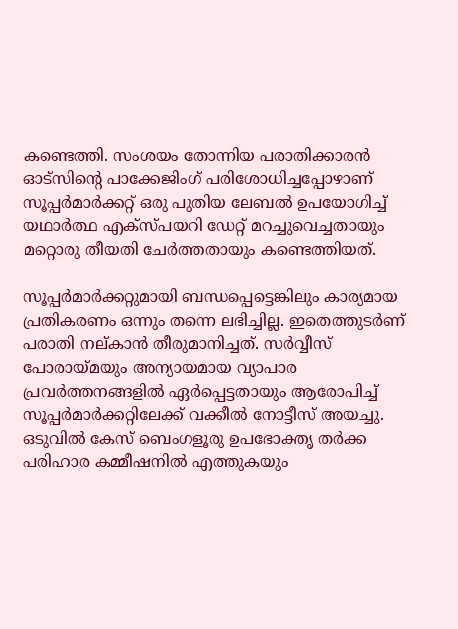കണ്ടെത്തി. സംശയം തോന്നിയ പരാതിക്കാരൻ ഓട്സിന്റെ പാക്കേജിംഗ് പരിശോധിച്ചപ്പോഴാണ് സൂപ്പർമാർക്കറ്റ് ഒരു പുതിയ ലേബൽ ഉപയോഗിച്ച് യഥാർത്ഥ എക്സ്പയറി ഡേറ്റ് മറച്ചുവെച്ചതായും മറ്റൊരു തീയതി ചേർത്തതായും കണ്ടെത്തിയത്.

സൂപ്പർമാർക്കറ്റുമായി ബന്ധപ്പെട്ടെങ്കിലും കാര്യമായ പ്രതികരണം ഒന്നും തന്നെ ലഭിച്ചില്ല. ഇതെത്തുടർണ് പരാതി നല്കാൻ തീരുമാനിച്ചത്. സർവ്വീസ് പോരായ്മയും അന്യായമായ വ്യാപാര പ്രവർത്തനങ്ങളിൽ ഏർപ്പെട്ടതായും ആരോപിച്ച് സൂപ്പർമാർക്കറ്റിലേക്ക് വക്കീൽ നോട്ടീസ് അയച്ചു. ഒടുവിൽ കേസ് ബെംഗളൂരു ഉപഭോക്തൃ തർക്ക പരിഹാര കമ്മീഷനിൽ എത്തുകയും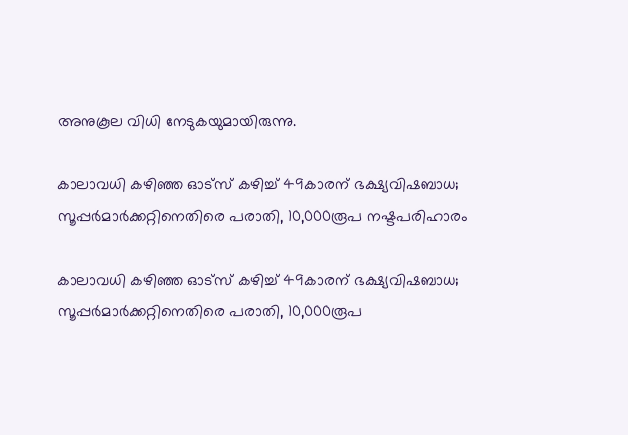അനുകൂല വിധി നേടുകയുമായിരുന്നു.

കാലാവധി കഴിഞ്ഞ ഓട്സ് കഴിച്ച് 49കാരന് ഭക്ഷ്യവിഷബാധ; സൂപ്പർമാർക്കറ്റിനെതിരെ പരാതി‌, 10,000രൂപ നഷ്ടപരിഹാരം

കാലാവധി കഴിഞ്ഞ ഓട്സ് കഴിച്ച് 49കാരന് ഭക്ഷ്യവിഷബാധ; സൂപ്പർമാർക്കറ്റിനെതിരെ പരാതി‌, 10,000രൂപ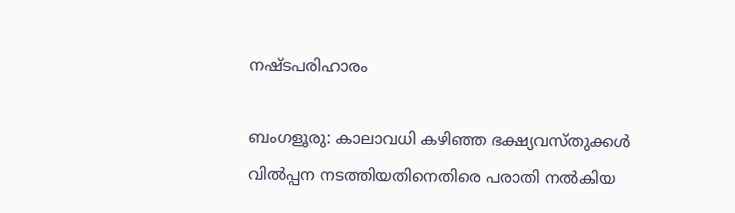നഷ്ടപരിഹാരം

ബംഗളൂരു: കാലാവധി കഴിഞ്ഞ ഭക്ഷ്യവസ്തുക്കൾ വിൽപ്പന നടത്തിയതിനെതിരെ പരാതി നൽകിയ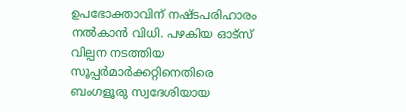ഉപഭോക്താവിന് നഷ്ടപരിഹാരം നൽകാൻ വിധി. പഴകിയ ഓട്സ് വില്പന നടത്തിയ സൂപ്പർമാർക്കറ്റിനെതിരെ ബംഗളൂരു സ്വദേശിയായ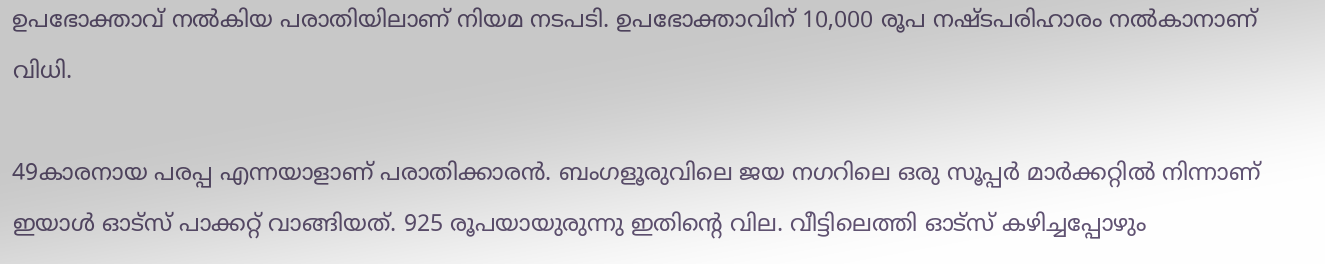ഉപഭോക്താവ് നൽകിയ പരാതിയിലാണ് നിയമ നടപടി. ഉപഭോക്താവിന് 10,000 രൂപ നഷ്ടപരിഹാരം നൽകാനാണ് വിധി.

49കാരനായ പരപ്പ എന്നയാളാണ് പരാതിക്കാരൻ. ബംഗളൂരുവിലെ ജയ നഗറിലെ ഒരു സൂപ്പർ മാർക്കറ്റിൽ നിന്നാണ് ഇയാൾ ഓട്സ് പാക്കറ്റ് വാങ്ങിയത്. 925 രൂപയായുരുന്നു ഇതിന്റെ വില‌. വീട്ടിലെത്തി ഓട്സ് കഴിച്ചപ്പോഴും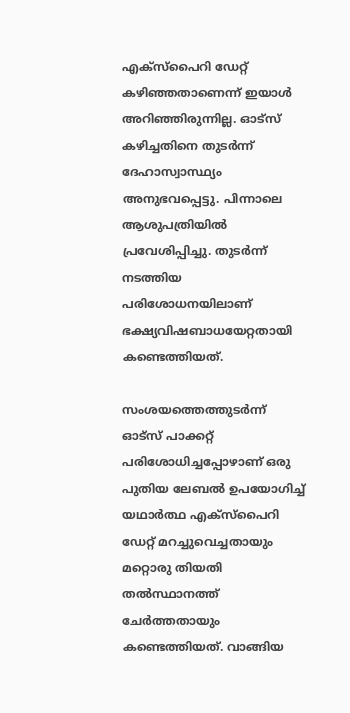എക്സ്പൈറി ഡേറ്റ് കഴിഞ്ഞതാണെന്ന് ഇയാൾ അറിഞ്ഞിരുന്നില്ല. ഓട്സ് കഴിച്ചതിനെ തുടർന്ന് ദേഹാസ്വാസ്ഥ്യം അനുഭവപ്പെട്ടു. പിന്നാലെ ആശുപത്രിയിൽ പ്രവേശിപ്പിച്ചു. തുടർന്ന് നടത്തിയ പരിശോധനയിലാണ് ഭക്ഷ്യവിഷബാധയേറ്റതായി കണ്ടെത്തിയത്.

സംശയത്തെത്തുടർന്ന് ഓട്സ് പാക്കറ്റ് പരിശോധിച്ചപ്പോഴാണ് ഒരു പുതിയ ലേബൽ ഉപയോഗിച്ച് യഥാർത്ഥ എക്സ്പൈറി ഡേറ്റ് മറച്ചുവെച്ചതായും മറ്റൊരു തിയതി തൽസ്ഥാനത്ത് ചേർത്തതായും കണ്ടെത്തിയത്. വാങ്ങിയ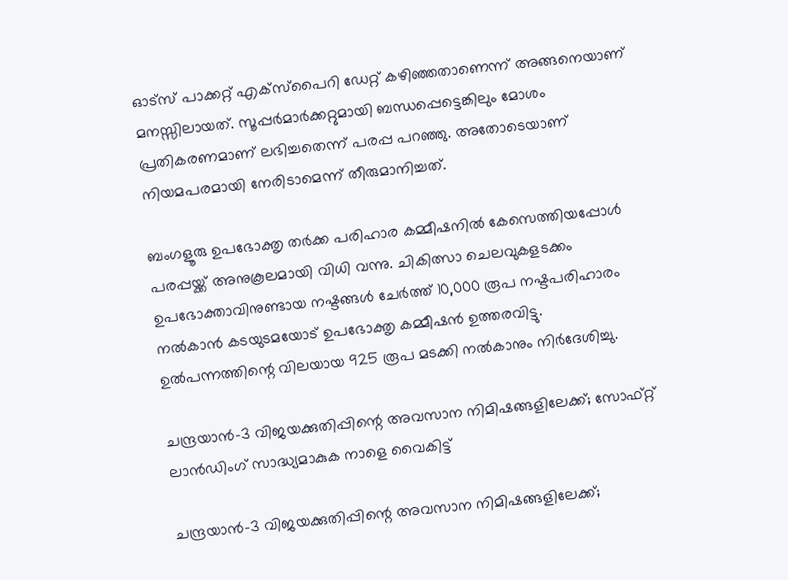ഓട്‌സ് പാക്കറ്റ് എക്സ്പൈറി ഡേറ്റ് കഴിഞ്ഞതാണെന്ന് അങ്ങനെയാണ് മനസ്സിലായത്. സൂപ്പർമാർക്കറ്റുമായി ബന്ധപ്പെട്ടെങ്കിലും മോശം പ്രതികരണമാണ് ലഭിച്ചതെന്ന് പരപ്പ പറഞ്ഞു. അതോടെയാണ് നിയമപരമായി നേരിടാമെന്ന് തീരുമാനിച്ചത്.

ബംഗളൂരു ഉപഭോക്തൃ തർക്ക പരിഹാര കമ്മീഷനിൽ കേസെത്തിയപ്പോൾ പരപ്പയ്ക്ക് അനുകൂലമായി വിധി വന്നു. ചികിത്സാ ചെലവുകളടക്കം ഉപഭോക്താവിനുണ്ടായ നഷ്ടങ്ങൾ ചേർത്ത് 10,000 രൂപ നഷ്ടപരിഹാരം നൽകാൻ കടയുടമയോട് ഉപഭോക്തൃ കമ്മീഷൻ ഉത്തരവിട്ടു. ഉൽപന്നത്തിന്റെ വിലയായ 925 രൂപ മടക്കി നൽകാനും നിർദേശിച്ചു.

ചന്ദ്രയാൻ-3 വിജയക്കുതിപ്പിന്റെ അവസാന നിമിഷങ്ങളിലേക്ക്; സോഫ്റ്റ് ലാൻഡിംഗ് സാദ്ധ്യമാകുക നാളെ വൈകിട്ട്

ചന്ദ്രയാൻ-3 വിജയക്കുതിപ്പിന്റെ അവസാന നിമിഷങ്ങളിലേക്ക്;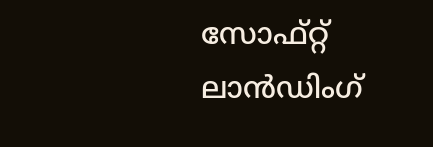സോഫ്റ്റ് ലാൻഡിംഗ്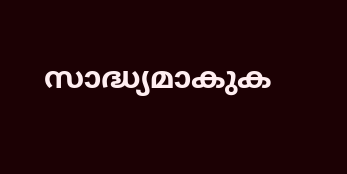സാദ്ധ്യമാകുക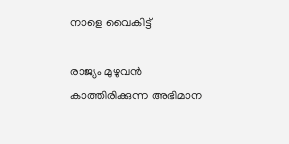നാളെ വൈകിട്ട്

രാജ്യം മുഴുവൻ കാത്തിരിക്കുന്ന അഭിമാന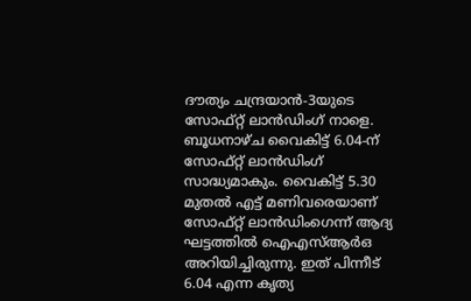ദൗത്യം ചന്ദ്രയാൻ-3യുടെ സോഫ്റ്റ് ലാൻഡിംഗ് നാളെ. ബൂധനാഴ്ച വൈകിട്ട് 6.04-ന് സോഫ്റ്റ് ലാൻഡിംഗ് സാദ്ധ്യമാകും. വൈകിട്ട് 5.30 മുതൽ എട്ട് മണിവരെയാണ് സോഫ്റ്റ് ലാൻഡിംഗെന്ന് ആദ്യ ഘട്ടത്തിൽ ഐഎസ്ആർഒ അറിയിച്ചിരുന്നു. ഇത് പിന്നീട് 6.04 എന്ന കൃത്യ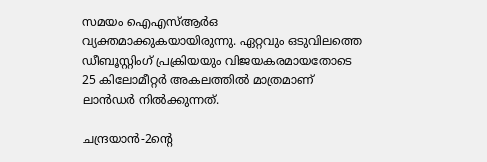സമയം ഐഎസ്ആർഒ വ്യക്തമാക്കുകയായിരുന്നു. ഏറ്റവും ഒടുവിലത്തെ ഡീബൂസ്റ്റിംഗ് പ്രക്രിയയും വിജയകരമായതോടെ 25 കിലോമീറ്റർ അകലത്തിൽ മാത്രമാണ് ലാൻഡർ നിൽക്കുന്നത്.

ചന്ദ്രയാൻ-2ന്റെ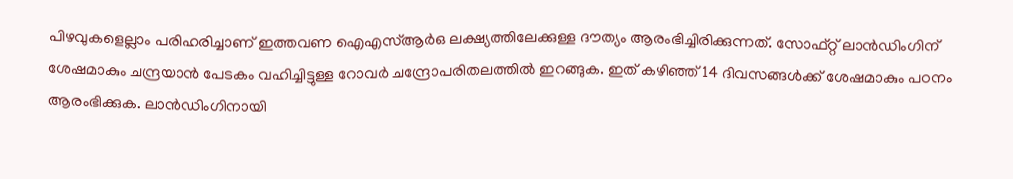പിഴവുകളെല്ലാം പരിഹരിച്ചാണ് ഇത്തവണ ഐഎസ്ആർഒ ലക്ഷ്യത്തിലേക്കുള്ള ദൗത്യം ആരംഭിച്ചിരിക്കുന്നത്. സോഫ്റ്റ് ലാൻഡിംഗിന് ശേഷമാകും ചന്ദ്രയാൻ പേടകം വഹിച്ചിട്ടുള്ള റോവർ ചന്ദ്രോപരിതലത്തിൽ ഇറങ്ങുക. ഇത് കഴിഞ്ഞ് 14 ദിവസങ്ങൾക്ക് ശേഷമാകും പഠനം ആരംഭിക്കുക. ലാൻഡിംഗിനായി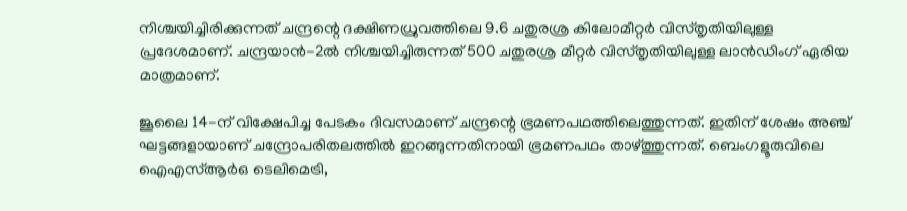നിശ്ചയിച്ചിരിക്കുന്നത് ചന്ദ്രന്റെ ദക്ഷിണധ്രുവത്തിലെ 9.6 ചതുരശ്ര കിലോമീറ്റർ വിസ്തൃതിയിലുള്ള പ്രദേശമാണ്. ചന്ദ്രയാൻ-2ൽ നിശ്ചയിച്ചിരുന്നത് 500 ചതുരശ്ര മീറ്റർ വിസ്തൃതിയിലുള്ള ലാൻഡിംഗ് ഏരിയ മാത്രമാണ്.

ജൂലൈ 14-ന് വിക്ഷേപിച്ച പേടകം ദിവസമാണ് ചന്ദ്രന്റെ ഭ്രമണപഥത്തിലെത്തുന്നത്. ഇതിന് ശേഷം അഞ്ച് ഘട്ടങ്ങളായാണ് ചന്ദ്രോപരിതലത്തിൽ ഇറങ്ങുന്നതിനായി ഭ്രമണപഥം താഴ്‌ത്തുന്നത്. ബെംഗളൂരുവിലെ ഐഎസ്ആർഒ ടെലിമെട്രി,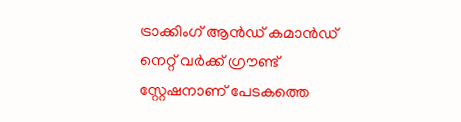ട്രാക്കിംഗ് ആൻഡ് കമാൻഡ് നെറ്റ് വർക്ക് ഗ്രൗണ്ട് സ്റ്റേഷനാണ് പേടകത്തെ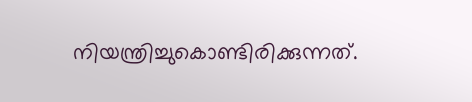നിയന്ത്രിച്ചുകൊണ്ടിരിക്കുന്നത്.